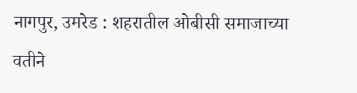नागपुर, उमरेड : शहरातील ओबीसी समाजाच्या वतीने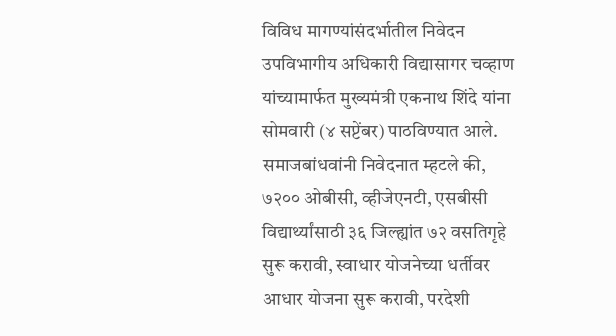विविध मागण्यांसंदर्भातील निवेदन उपविभागीय अधिकारी विद्यासागर चव्हाण यांच्यामार्फत मुख्यमंत्री एकनाथ शिंदे यांना सोमवारी (४ सप्टेंबर) पाठविण्यात आले. समाजबांधवांनी निवेदनात म्हटले की, ७२०० ओबीसी, व्हीजेएनटी, एसबीसी विद्यार्थ्यांसाठी ३६ जिल्ह्यांत ७२ वसतिगृहे सुरू करावी, स्वाधार योजनेच्या धर्तीवर आधार योजना सुरू करावी, परदेशी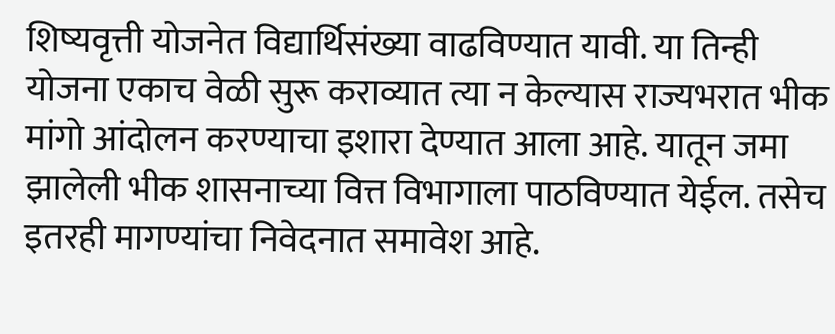शिष्यवृत्ती योजनेत विद्यार्थिसंख्या वाढविण्यात यावी. या तिन्ही योजना एकाच वेळी सुरू कराव्यात त्या न केल्यास राज्यभरात भीक मांगो आंदोलन करण्याचा इशारा देण्यात आला आहे. यातून जमा झालेली भीक शासनाच्या वित्त विभागाला पाठविण्यात येईल. तसेच इतरही मागण्यांचा निवेदनात समावेश आहे.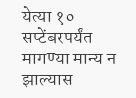येत्या १० सप्टेंबरपर्यंत मागण्या मान्य न झाल्यास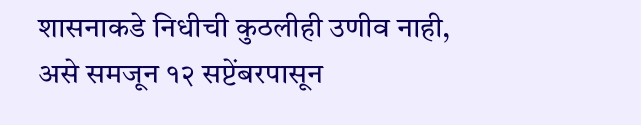शासनाकडे निधीची कुठलीही उणीव नाही, असे समजून १२ सप्टेंबरपासून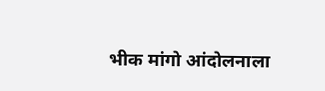भीक मांगो आंदोलनाला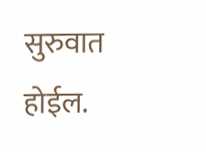सुरुवात होईल.